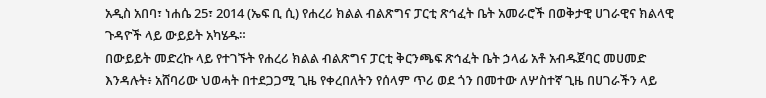አዲስ አበባ፣ ነሐሴ 25፣ 2014 (ኤፍ ቢ ሲ) የሐረሪ ክልል ብልጽግና ፓርቲ ጽኅፈት ቤት አመራሮች በወቅታዊ ሀገራዊና ክልላዊ ጉዳዮች ላይ ውይይት አካሄዱ።
በውይይት መድረኩ ላይ የተገኙት የሐረሪ ክልል ብልጽግና ፓርቲ ቅርንጫፍ ጽኅፈት ቤት ኃላፊ አቶ አብዱጀባር መሀመድ እንዳሉት፥ አሸባሪው ህወሓት በተደጋጋሚ ጊዜ የቀረበለትን የሰላም ጥሪ ወደ ጎን በመተው ለሦስተኛ ጊዜ በሀገራችን ላይ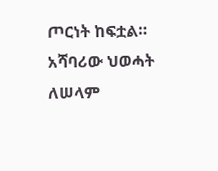ጦርነት ከፍቷል።
አሻባሪው ህወሓት ለሠላም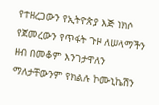የተዘረጋውን የኢትዮጵያ እጅ ነክሶ የጀመረውን የጥፋት ጉዞ ለሠላማችን ዘብ በመቆም እንገታዋለን ማለታቸውንም የክልሉ ኮሙኒኬሽን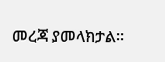መረጃ ያመላክታል።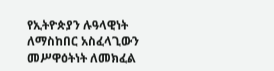የኢትዮጵያን ሉዓላዊነት ለማስከበር አስፈላጊውን መሥዋዕትነት ለመክፈል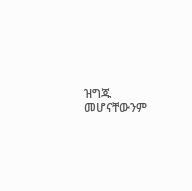ዝግጁ መሆናቸውንም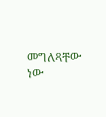መግለጻቸው ነው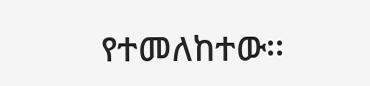የተመለከተው፡፡